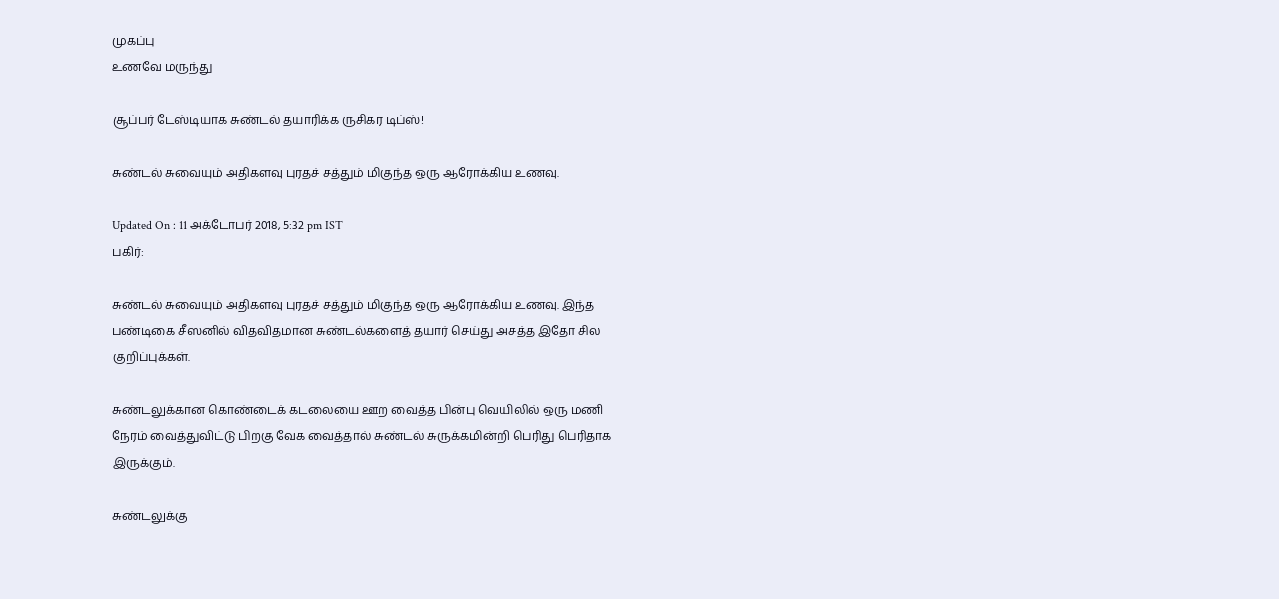முகப்பு
உணவே மருந்து

சூப்பர் டேஸ்டியாக சுண்டல் தயாரிக்க ருசிகர டிப்ஸ்!

சுண்டல் சுவையும் அதிகளவு புரதச் சத்தும் மிகுந்த ஒரு ஆரோக்கிய உணவு.

Updated On : 11 அக்டோபர் 2018, 5:32 pm IST
பகிர்:

சுண்டல் சுவையும் அதிகளவு புரதச் சத்தும் மிகுந்த ஒரு ஆரோக்கிய உணவு. இந்த பண்டிகை சீஸனில் விதவிதமான சுண்டல்களைத் தயார் செய்து அசத்த இதோ சில குறிப்புக்கள்.

சுண்டலுக்கான கொண்டைக் கடலையை ஊற வைத்த பின்பு வெயிலில் ஒரு மணி நேரம் வைத்துவிட்டு பிறகு வேக வைத்தால் சுண்டல் சுருக்கமின்றி பெரிது பெரிதாக இருக்கும்.

சுண்டலுக்கு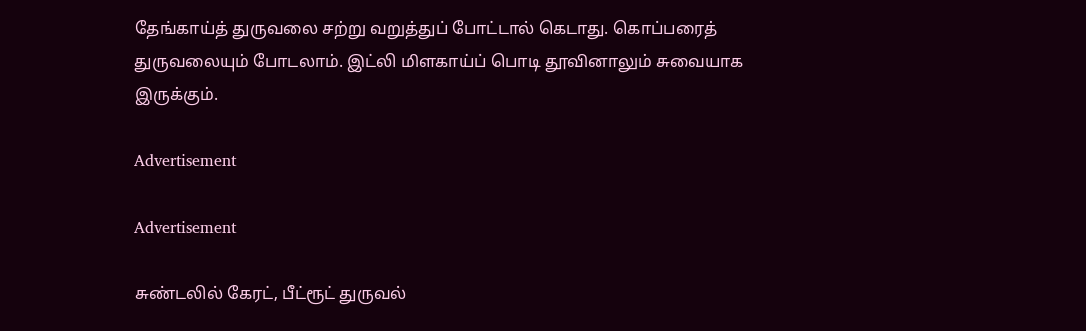தேங்காய்த் துருவலை சற்று வறுத்துப் போட்டால் கெடாது. கொப்பரைத் துருவலையும் போடலாம். இட்லி மிளகாய்ப் பொடி தூவினாலும் சுவையாக இருக்கும்.

Advertisement

Advertisement

சுண்டலில் கேரட், பீட்ரூட் துருவல்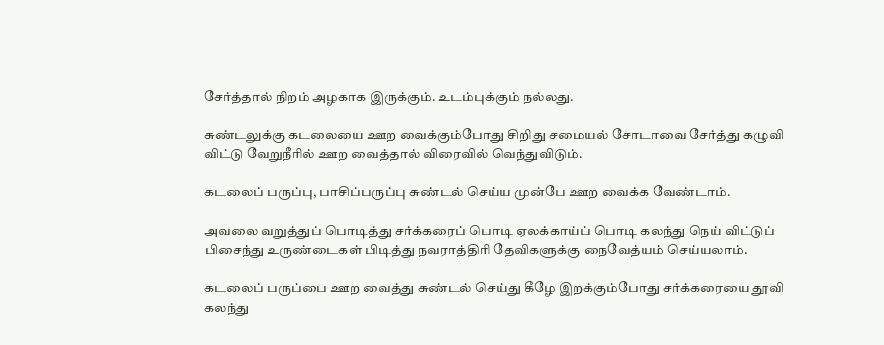சேர்த்தால் நிறம் அழகாக இருக்கும். உடம்புக்கும் நல்லது.

சுண்டலுக்கு கடலையை ஊற வைக்கும்போது சிறிது சமையல் சோடாவை சேர்த்து கழுவி விட்டு வேறுநீரில் ஊற வைத்தால் விரைவில் வெந்துவிடும்.

கடலைப் பருப்பு, பாசிப்பருப்பு சுண்டல் செய்ய முன்பே ஊற வைக்க வேண்டாம்.

அவலை வறுத்துப் பொடித்து சர்க்கரைப் பொடி ஏலக்காய்ப் பொடி கலந்து நெய் விட்டுப் பிசைந்து உருண்டைகள் பிடித்து நவராத்திரி தேவிகளுக்கு நைவேத்யம் செய்யலாம்.

கடலைப் பருப்பை ஊற வைத்து சுண்டல் செய்து கீழே இறக்கும்போது சர்க்கரையை தூவி கலந்து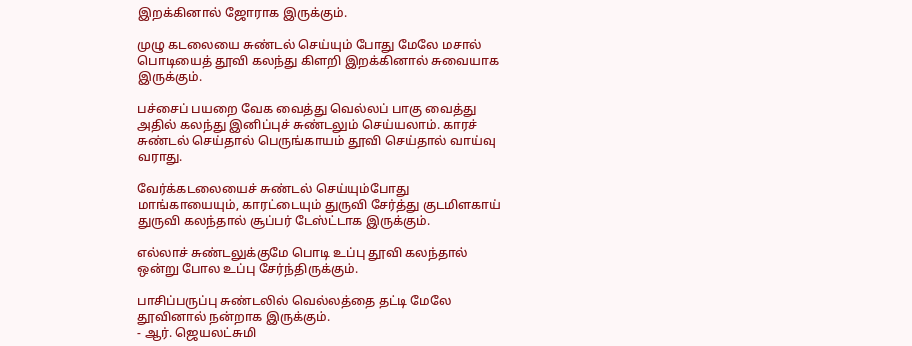இறக்கினால் ஜோராக இருக்கும்.

முழு கடலையை சுண்டல் செய்யும் போது மேலே மசால் பொடியைத் தூவி கலந்து கிளறி இறக்கினால் சுவையாக இருக்கும்.

பச்சைப் பயறை வேக வைத்து வெல்லப் பாகு வைத்து அதில் கலந்து இனிப்புச் சுண்டலும் செய்யலாம். காரச் சுண்டல் செய்தால் பெருங்காயம் தூவி செய்தால் வாய்வு வராது.

வேர்க்கடலையைச் சுண்டல் செய்யும்போது மாங்காயையும், காரட்டையும் துருவி சேர்த்து குடமிளகாய் துருவி கலந்தால் சூப்பர் டேஸ்ட்டாக இருக்கும்.

எல்லாச் சுண்டலுக்குமே பொடி உப்பு தூவி கலந்தால் ஒன்று போல உப்பு சேர்ந்திருக்கும்.

பாசிப்பருப்பு சுண்டலில் வெல்லத்தை தட்டி மேலே தூவினால் நன்றாக இருக்கும்.
- ஆர். ஜெயலட்சுமி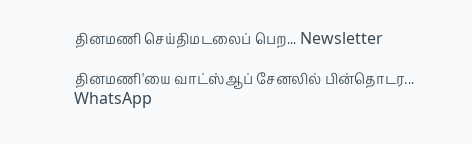தினமணி செய்திமடலைப் பெற... Newsletter

தினமணி'யை வாட்ஸ்ஆப் சேனலில் பின்தொடர... WhatsApp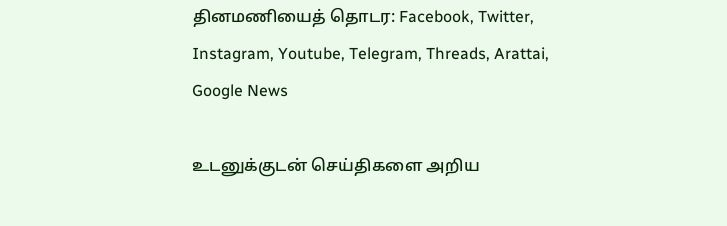தினமணியைத் தொடர: Facebook, Twitter, Instagram, Youtube, Telegram, Threads, Arattai, Google News

உடனுக்குடன் செய்திகளை அறிய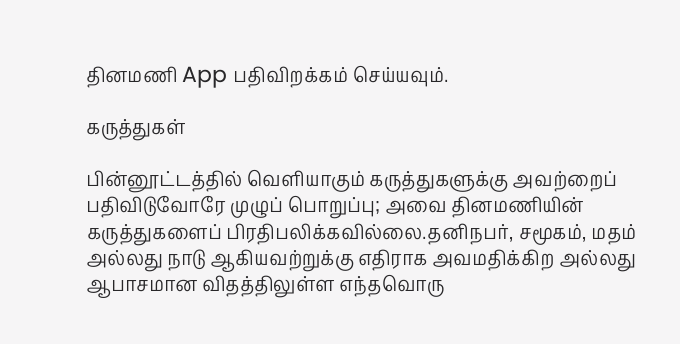தினமணி App பதிவிறக்கம் செய்யவும்.

கருத்துகள்

பின்னூட்டத்தில் வெளியாகும் கருத்துகளுக்கு அவற்றைப் பதிவிடுவோரே முழுப் பொறுப்பு; அவை தினமணியின் கருத்துகளைப் பிரதிபலிக்கவில்லை.தனிநபர், சமூகம், மதம் அல்லது நாடு ஆகியவற்றுக்கு எதிராக அவமதிக்கிற அல்லது ஆபாசமான விதத்திலுள்ள எந்தவொரு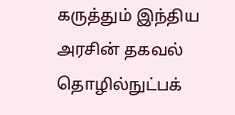கருத்தும் இந்திய அரசின் தகவல் தொழில்நுட்பக்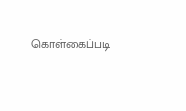கொள்கைப்படி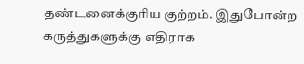தண்டனைக்குரிய குற்றம். இதுபோன்ற கருத்துகளுக்கு எதிராக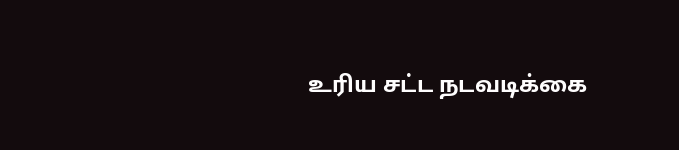உரிய சட்ட நடவடிக்கை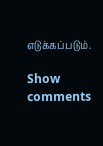எடுக்கப்படும்.

Show comments